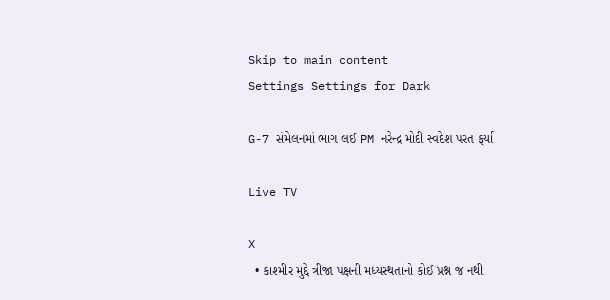Skip to main content
Settings Settings for Dark

G-7 સંમેલનમાં ભાગ લઈ PM નરેન્દ્ર મોદી સ્વદેશ પરત ફર્યા

Live TV

X
  • કાશ્મીર મુદ્દે ત્રીજા પક્ષની મધ્યસ્થતાનો કોઈ પ્રશ્ન જ નથી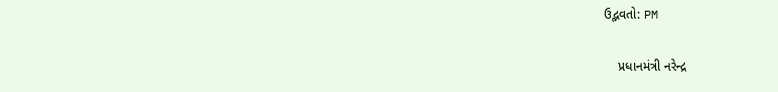ઉદ્ભવતો: PM

    પ્રધાનમંત્રી નરેન્દ્ર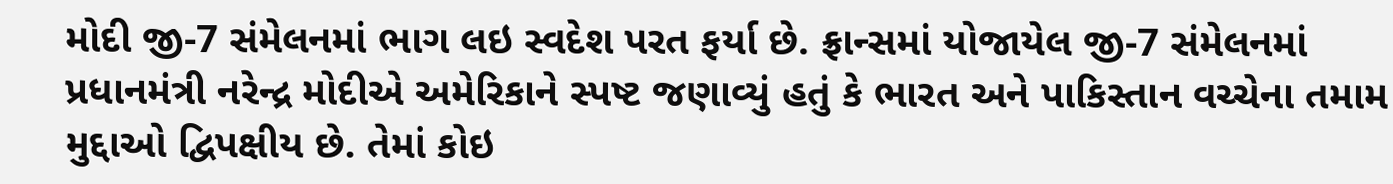મોદી જી-7 સંમેલનમાં ભાગ લઇ સ્વદેશ પરત ફર્યા છે. ફ્રાન્સમાં યોજાયેલ જી-7 સંમેલનમાં પ્રધાનમંત્રી નરેન્દ્ર મોદીએ અમેરિકાને સ્પષ્ટ જણાવ્યું હતું કે ભારત અને પાકિસ્તાન વચ્ચેના તમામ મુદ્દાઓ દ્વિપક્ષીય છે. તેમાં કોઇ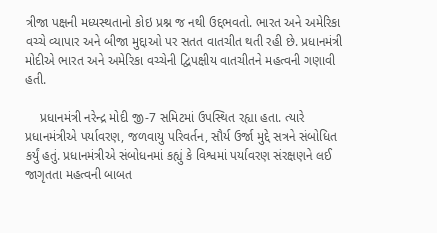ત્રીજા પક્ષની મધ્યસ્થતાનો કોઇ પ્રશ્ન જ નથી ઉદ્દભવતો. ભારત અને અમેરિકા વચ્ચે વ્યાપાર અને બીજા મુદ્દાઓ પર સતત વાતચીત થતી રહી છે. પ્રધાનમંત્રી મોદીએ ભારત અને અમેરિકા વચ્ચેની દ્વિપક્ષીય વાતચીતને મહત્વની ગણાવી હતી.

    પ્રધાનમંત્રી નરેન્દ્ર મોદી જી-7 સમિટમાં ઉપસ્થિત રહ્યા હતા. ત્યારે પ્રધાનમંત્રીએ પર્યાવરણ, જળવાયુ પરિવર્તન, સૌર્ય ઉર્જા મુદ્દે સત્રને સંબોધિત કર્યું હતું. પ્રધાનમંત્રીએ સંબોધનમાં કહ્યું કે વિશ્વમાં પર્યાવરણ સંરક્ષણને લઈ જાગૃતતા મહત્વની બાબત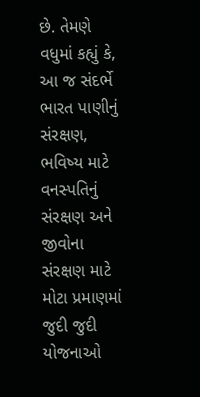છે. તેમણે વધુમાં કહ્યું કે, આ જ સંદર્ભે ભારત પાણીનું સંરક્ષણ, ભવિષ્ય માટે વનસ્પતિનું સંરક્ષણ અને જીવોના સંરક્ષણ માટે મોટા પ્રમાણમાં જુદી જુદી યોજનાઓ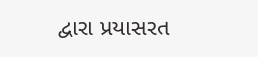દ્વારા પ્રયાસરત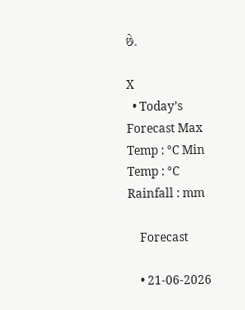છે.

X
  • Today’s Forecast Max Temp : °C Min Temp : °C Rainfall : mm

    Forecast

    • 21-06-2026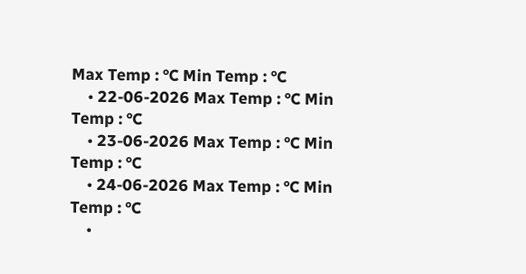Max Temp : °C Min Temp : °C
    • 22-06-2026 Max Temp : °C Min Temp : °C
    • 23-06-2026 Max Temp : °C Min Temp : °C
    • 24-06-2026 Max Temp : °C Min Temp : °C
    •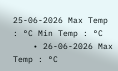25-06-2026 Max Temp : °C Min Temp : °C
    • 26-06-2026 Max Temp : °C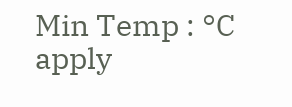Min Temp : °C
apply